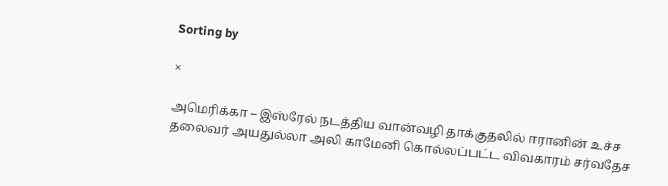Sorting by

×

அமெரிக்கா – இஸ்ரேல் நடத்திய வான்வழி தாக்குதலில் ஈரானின் உச்ச தலைவர் அயதுல்லா அலி காமேனி கொல்லப்பட்ட விவகாரம் சர்வதேச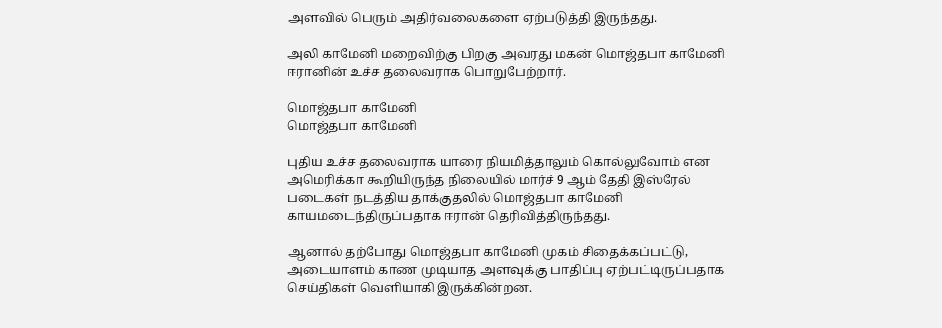அளவில் பெரும் அதிர்வலைகளை ஏற்படுத்தி இருந்தது.

அலி காமேனி மறைவிற்கு பிறகு அவரது மகன் மொஜ்தபா காமேனி ஈரானின் உச்ச தலைவராக பொறுபேற்றார்.

மொஜ்தபா காமேனி
மொஜ்தபா காமேனி

புதிய உச்ச தலைவராக யாரை நியமித்தாலும் கொல்லுவோம் என அமெரிக்கா கூறியிருந்த நிலையில் மார்ச் 9 ஆம் தேதி இஸ்ரேல் படைகள் நடத்திய தாக்குதலில் மொஜ்தபா காமேனி காயமடைந்திருப்பதாக ஈரான் தெரிவித்திருந்தது.

ஆனால் தற்போது மொஜ்தபா காமேனி முகம் சிதைக்கப்பட்டு, அடையாளம் காண முடியாத அளவுக்கு பாதிப்பு ஏற்பட்டிருப்பதாக செய்திகள் வெளியாகி இருக்கின்றன.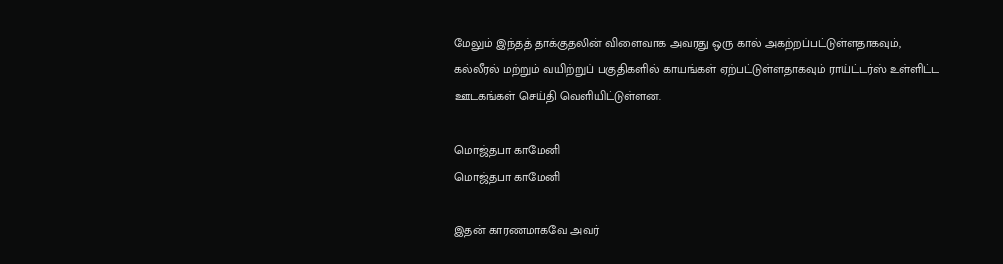மேலும் இந்தத் தாக்குதலின் விளைவாக அவரது ஒரு கால் அகற்றப்பட்டுள்ளதாகவும், கல்லீரல் மற்றும் வயிற்றுப் பகுதிகளில் காயங்கள் ஏற்பட்டுள்ளதாகவும் ராய்ட்டர்ஸ் உள்ளிட்ட ஊடகங்கள் செய்தி வெளியிட்டுள்ளன.

மொஜ்தபா காமேனி
மொஜ்தபா காமேனி

இதன் காரணமாகவே அவர்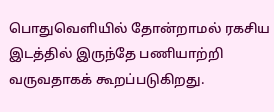பொதுவெளியில் தோன்றாமல் ரகசிய இடத்தில் இருந்தே பணியாற்றி வருவதாகக் கூறப்படுகிறது.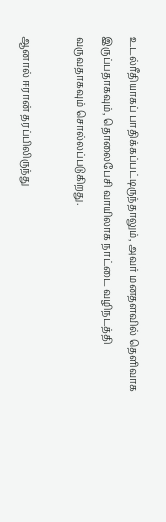உடல்ரீதியாகப் பாதிக்கப்பட்டிருந்தாலும், அவர் மனதளவில் தெளிவாக இருப்பதாகவும், தொலைபேசி வாயிலாக நாட்டை வழிநடத்தி வருவதாகவும் சொல்லப்படுகிறது.

ஆனால் ஈரான் தரப்பிலிருந்து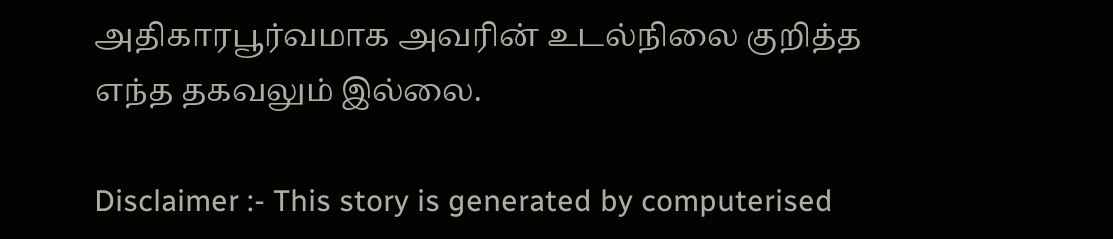அதிகாரபூர்வமாக அவரின் உடல்நிலை குறித்த எந்த தகவலும் இல்லை.

Disclaimer :- This story is generated by computerised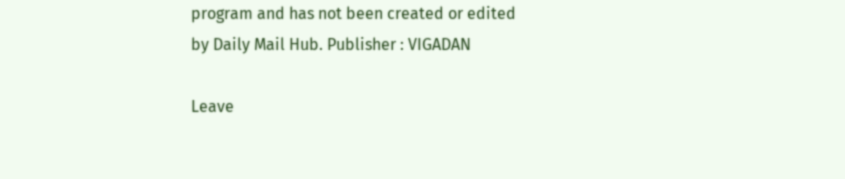program and has not been created or edited by Daily Mail Hub. Publisher : VIGADAN

Leave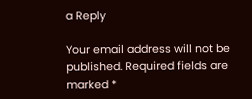a Reply

Your email address will not be published. Required fields are marked *